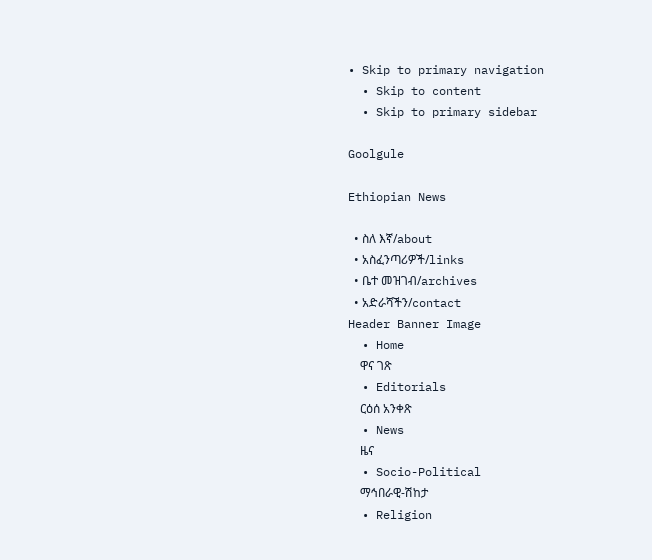• Skip to primary navigation
  • Skip to content
  • Skip to primary sidebar

Goolgule

Ethiopian News

  • ስለ እኛ/about
  • አስፈንጣሪዎች/links
  • ቤተ መዝገብ/archives
  • አድራሻችን/contact
Header Banner Image
  • Home
    ዋና ገጽ
  • Editorials
    ርዕሰ አንቀጽ
  • News
    ዜና
  • Socio-Political
    ማኅበራዊ-ሽከታ
  • Religion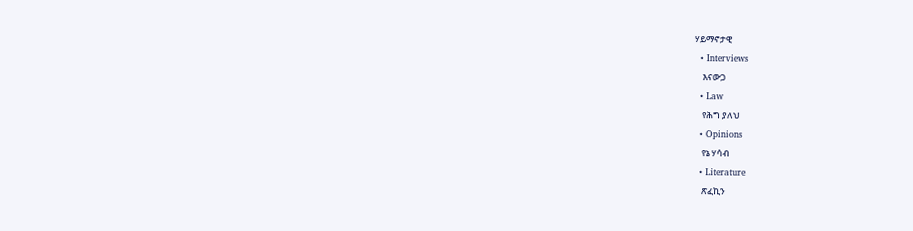ሃይማኖታዊ
  • Interviews
    እናውጋ
  • Law
    የሕግ ያለህ
  • Opinions
    የኔ ሃሳብ
  • Literature
    ጽፈኪን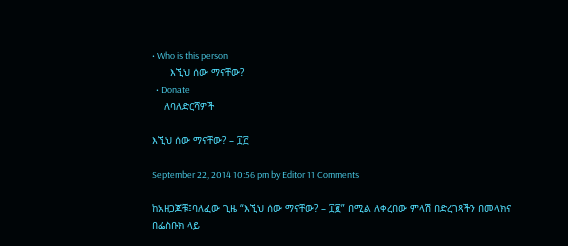• Who is this person
      እኚህ ሰው ማናቸው?
  • Donate
    ለባለድርሻዎች

እኚህ ሰው ማናቸው? – ፲፫

September 22, 2014 10:56 pm by Editor 11 Comments

ከአዘጋጆቹ፤ባለፈው ጊዜ “እኚህ ሰው ማናቸው? – ፲፪” በሚል ለቀረበው ምላሽ በድረገጻችን በመላክና በፌስቡክ ላይ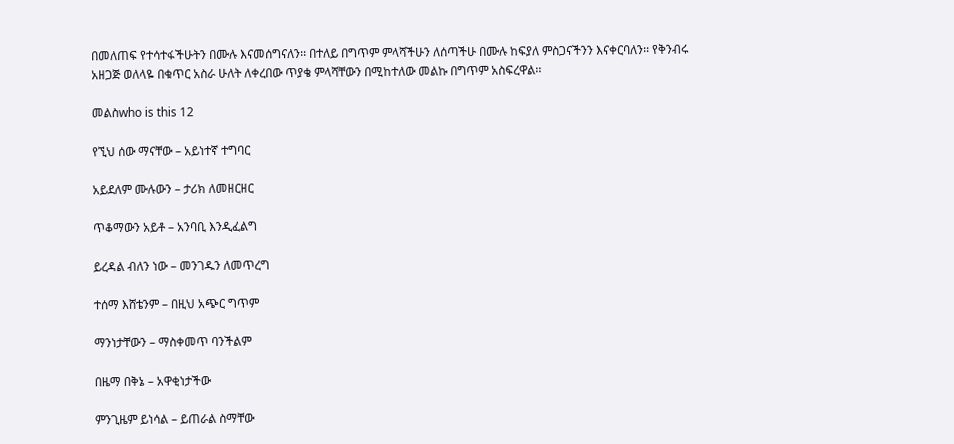በመለጠፍ የተሳተፋችሁትን በሙሉ እናመሰግናለን፡፡ በተለይ በግጥም ምላሻችሁን ለሰጣችሁ በሙሉ ከፍያለ ምስጋናችንን እናቀርባለን፡፡ የቅንብሩ አዘጋጅ ወለላዬ በቁጥር አስራ ሁለት ለቀረበው ጥያቄ ምላሻቸውን በሚከተለው መልኩ በግጥም አስፍረዋል፡፡

መልስwho is this 12

የኚህ ሰው ማናቸው – አይነተኛ ተግባር

አይደለም ሙሉውን – ታሪክ ለመዘርዘር

ጥቆማውን አይቶ – አንባቢ እንዲፈልግ

ይረዳል ብለን ነው – መንገዱን ለመጥረግ

ተሰማ እሸቴንም – በዚህ አጭር ግጥም

ማንነታቸውን – ማስቀመጥ ባንችልም

በዜማ በቅኔ – አዋቂነታችው

ምንጊዜም ይነሳል – ይጠራል ስማቸው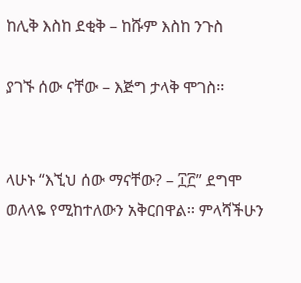ከሊቅ እስከ ደቂቅ – ከሹም እስከ ንጉስ

ያገኙ ሰው ናቸው – እጅግ ታላቅ ሞገስ፡፡


ላሁኑ “እኚህ ሰው ማናቸው? – ፲፫” ደግሞ ወለላዬ የሚከተለውን አቅርበዋል፡፡ ምላሻችሁን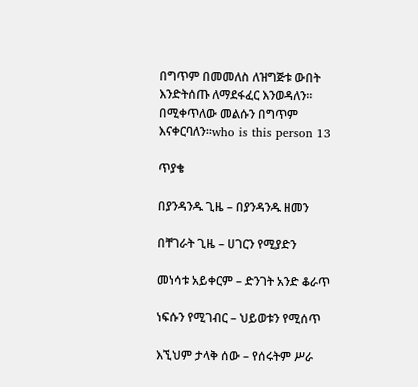በግጥም በመመለስ ለዝግጅቱ ውበት እንድትሰጡ ለማደፋፈር እንወዳለን፡፡ በሚቀጥለው መልሱን በግጥም እናቀርባለን፡፡who is this person 13

ጥያቄ

በያንዳንዱ ጊዜ – በያንዳንዱ ዘመን

በቸገራት ጊዜ – ሀገርን የሚያድን

መነሳቱ አይቀርም – ድንገት አንድ ቆራጥ

ነፍሱን የሚገብር – ህይወቱን የሚሰጥ

እኚህም ታላቅ ሰው – የሰሩትም ሥራ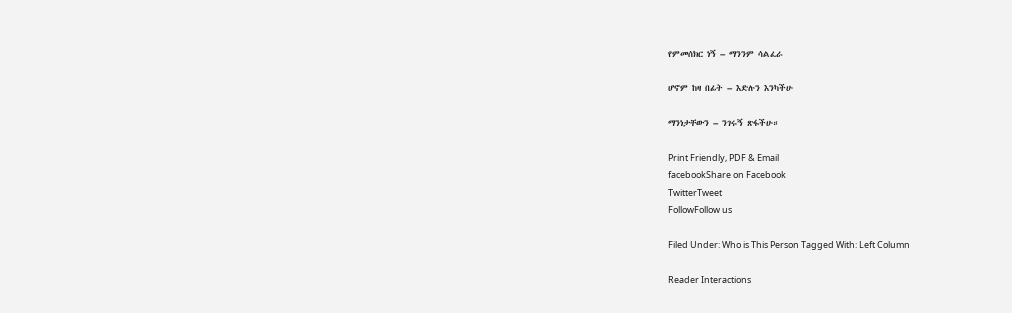የምመሰክር ነኝ – ማንንም ሳልፈራ

ሆኖም ከዛ በፊት – እድሉን እንካችሁ

ማንነታቸውን – ንገሩኝ ጽፋችሁ።

Print Friendly, PDF & Email
facebookShare on Facebook
TwitterTweet
FollowFollow us

Filed Under: Who is This Person Tagged With: Left Column

Reader Interactions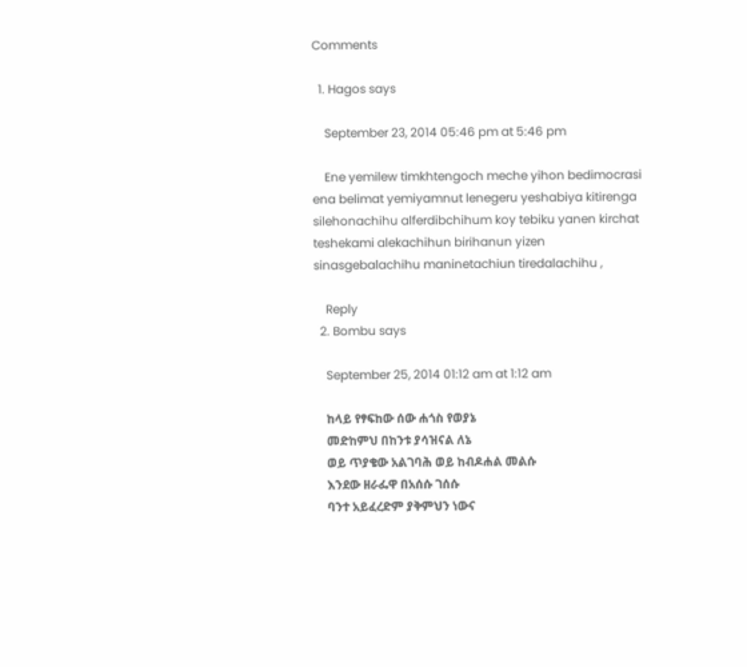Comments

  1. Hagos says

    September 23, 2014 05:46 pm at 5:46 pm

    Ene yemilew timkhtengoch meche yihon bedimocrasi ena belimat yemiyamnut lenegeru yeshabiya kitirenga silehonachihu alferdibchihum koy tebiku yanen kirchat teshekami alekachihun birihanun yizen sinasgebalachihu maninetachiun tiredalachihu ,

    Reply
  2. Bombu says

    September 25, 2014 01:12 am at 1:12 am

    ከላይ የፃፍከው ሰው ሐጎስ የወያኔ
    መድከምህ በከንቱ ያሳዝናል ለኔ
    ወይ ጥያቄው አልገባሕ ወይ ከብዶሐል መልሱ
    እንደው ዘራፌዋ በአሰሱ ገሰሱ
    ባንተ አይፈረድም ያቅምህን ነውና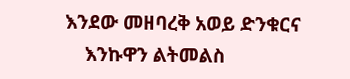እንደው መዘባረቅ አወይ ድንቁርና
    እንኩዋን ልትመልስ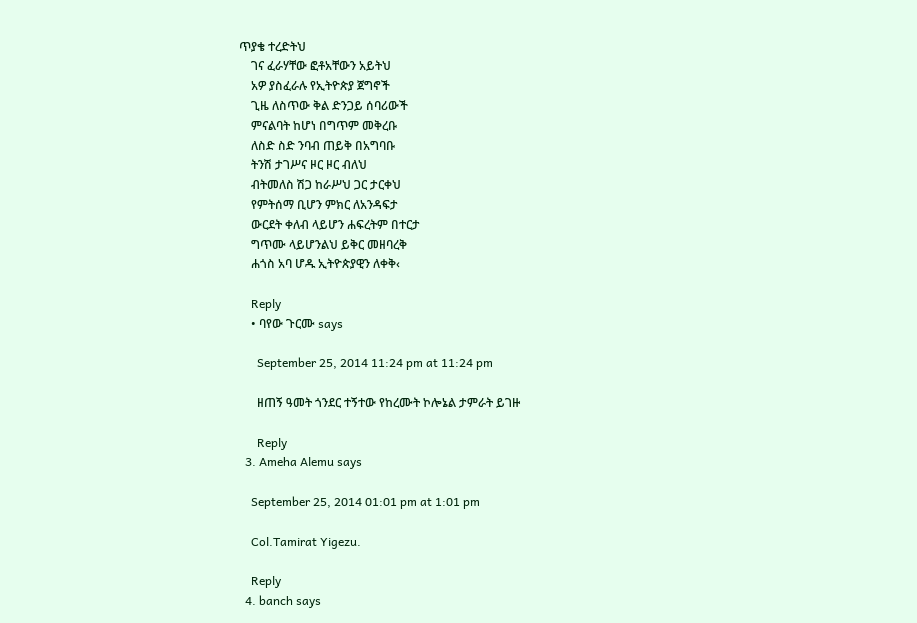ጥያቄ ተረድትህ
    ገና ፈራሃቸው ፎቶአቸውን አይትህ
    አዎ ያስፈራሉ የኢትዮጵያ ጀግኖች
    ጊዜ ለስጥው ቅል ድንጋይ ሰባሪውች
    ምናልባት ከሆነ በግጥም መቅረቡ
    ለስድ ስድ ንባብ ጠይቅ በአግባቡ
    ትንሽ ታገሥና ዞር ዞር ብለህ
    ብትመለስ ሽጋ ከራሥህ ጋር ታርቀህ
    የምትሰማ ቢሆን ምክር ለአንዳፍታ
    ውርደት ቀለብ ላይሆን ሐፍረትም በተርታ
    ግጥሙ ላይሆንልህ ይቅር መዘባረቅ
    ሐጎስ አባ ሆዱ ኢትዮጵያዊን ለቀቅ‹

    Reply
    • ባየው ጉርሙ says

      September 25, 2014 11:24 pm at 11:24 pm

      ዘጠኝ ዓመት ጎንደር ተኝተው የከረሙት ኮሎኔል ታምራት ይገዙ

      Reply
  3. Ameha Alemu says

    September 25, 2014 01:01 pm at 1:01 pm

    Col.Tamirat Yigezu.

    Reply
  4. banch says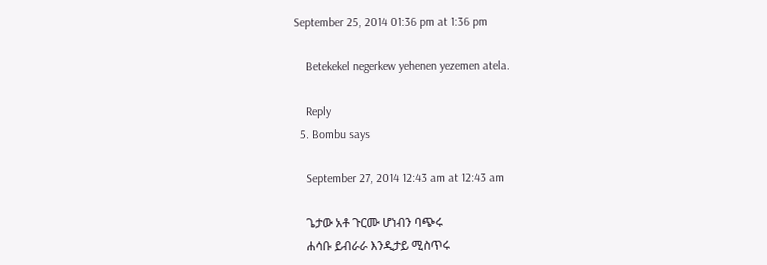September 25, 2014 01:36 pm at 1:36 pm

    Betekekel negerkew yehenen yezemen atela.

    Reply
  5. Bombu says

    September 27, 2014 12:43 am at 12:43 am

    ጌታው አቶ ጉርሙ ሆነብን ባጭሩ
    ሐሳቡ ይብራራ እንዲታይ ሚስጥሩ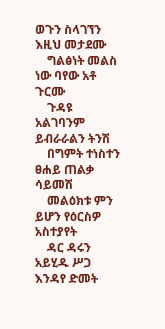ወጉን ስላገኘን እዚህ መታደሙ
    ግልፅነት መልስ ነው ባየው አቶ ጉርሙ
    ጉዳዩ አልገባንም ይብራራልን ትንሽ
    በግምት ተነስተን ፀሐይ ጠልቃ ሳይመሽ
    መልዕክቱ ምን ይሆን የዕርስዎ አስተያየት
    ዳር ዳሩን አይሂዱ ሥጋ እንዳየ ድመት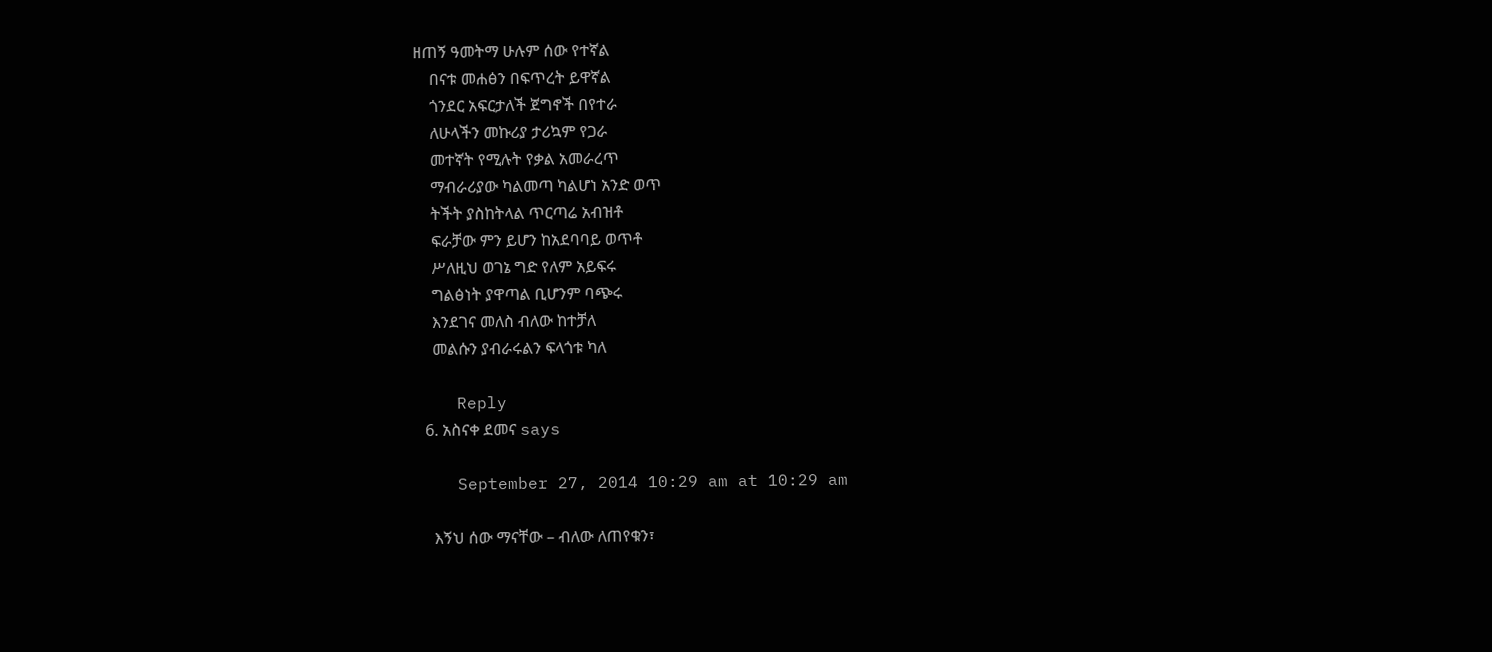ዘጠኝ ዓመትማ ሁሉም ሰው የተኛል
    በናቱ መሐፅን በፍጥረት ይዋኛል
    ጎንደር አፍርታለች ጀግኖች በየተራ
    ለሁላችን መኩሪያ ታሪኳም የጋራ
    መተኛት የሚሉት የቃል አመራረጥ
    ማብራሪያው ካልመጣ ካልሆነ አንድ ወጥ
    ትችት ያስከትላል ጥርጣሬ አብዝቶ
    ፍራቻው ምን ይሆን ከአደባባይ ወጥቶ
    ሥለዚህ ወገኔ ግድ የለም አይፍሩ
    ግልፅነት ያዋጣል ቢሆንም ባጭሩ
    እንደገና መለስ ብለው ከተቻለ
    መልሱን ያብራሩልን ፍላጎቱ ካለ

    Reply
  6. አስናቀ ደመና says

    September 27, 2014 10:29 am at 10:29 am

    እኝህ ሰው ማናቸው – ብለው ለጠየቁን፣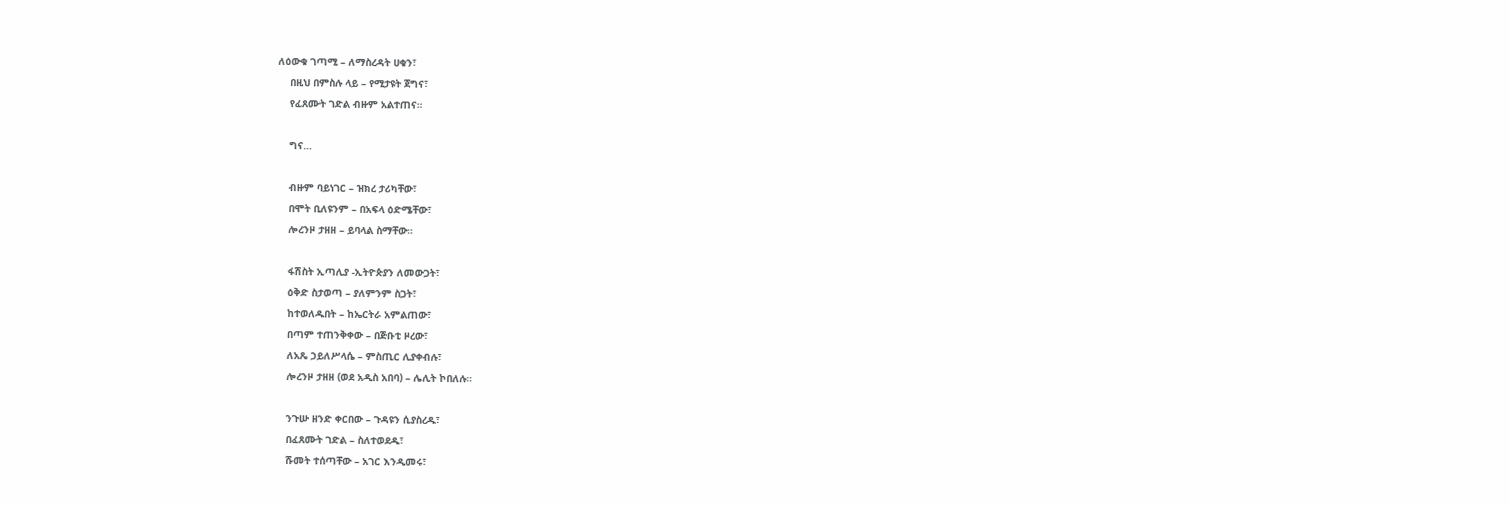ለዕውቁ ገጣሚ – ለማስረዳት ሀቁን፣
    በዚህ በምስሉ ላይ – የሚታዩት ጀግና፣
    የፈጸሙት ገድል ብዙም አልተጠና።

    ግና…

    ብዙም ባይነገር – ዝክረ ታሪካቸው፣
    በሞት ቢለዩንም – በአፍላ ዕድሜቸው፣
    ሎረንዞ ታዘዘ – ይባላል ስማቸው።

    ፋሽስት ኢጣሊያ -ኢትዮጵያን ለመውጋት፣
    ዕቅድ ስታወጣ – ያለምንም ስጋት፣
    ከተወለዱበት – ከኤርትራ አምልጠው፣
    በጣም ተጠንቅቀው – በጅቡቲ ዞረው፣
    ለአጼ ኃይለሥላሴ – ምስጢር ሊያቀብሉ፣
    ሎረንዞ ታዘዘ (ወደ አዲስ አበባ) – ሌሊት ኮበለሉ።

    ንጉሡ ዘንድ ቀርበው – ጉዳዩን ሲያስረዱ፣
    በፈጸሙት ገድል – ስለተወደዱ፣
    ሹመት ተሰጣቸው – አገር እንዲመሩ፣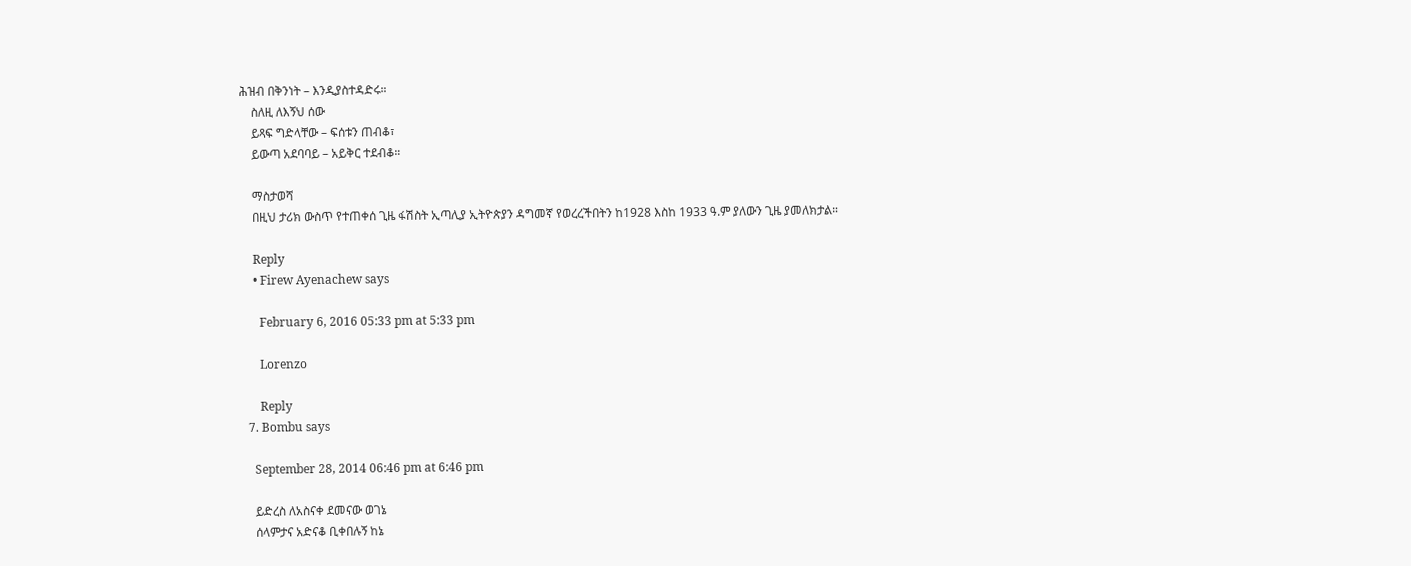ሕዝብ በቅንነት – እንዲያስተዳድሩ።
    ስለዚ ለእኝህ ሰው
    ይጻፍ ግድላቸው – ፍሰቱን ጠብቆ፣
    ይውጣ አደባባይ – አይቅር ተደብቆ።

    ማስታወሻ
    በዚህ ታሪክ ውስጥ የተጠቀሰ ጊዜ ፋሽስት ኢጣሊያ ኢትዮጵያን ዳግመኛ የወረረችበትን ከ1928 እስከ 1933 ዓ.ም ያለውን ጊዜ ያመለክታል።

    Reply
    • Firew Ayenachew says

      February 6, 2016 05:33 pm at 5:33 pm

      Lorenzo

      Reply
  7. Bombu says

    September 28, 2014 06:46 pm at 6:46 pm

    ይድረስ ለአስናቀ ደመናው ወገኔ
    ሰላምታና አድናቆ ቢቀበሉኝ ከኔ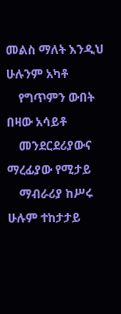መልስ ማለት እንዲህ ሁሉንም አካቶ
    የግጥምን ውበት በዛው አሳይቶ
    መንደርደሪያውና ማረፊያው የሚታይ
    ማብራሪያ ከሥሩ ሁሉም ተከታታይ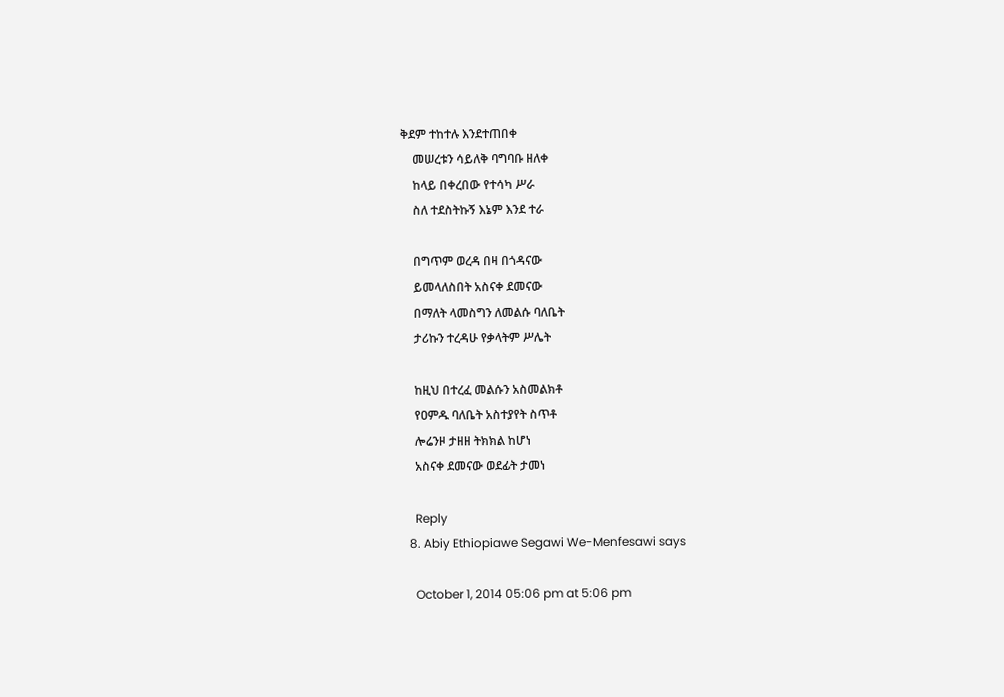ቅደም ተከተሉ እንደተጠበቀ
    መሠረቱን ሳይለቅ ባግባቡ ዘለቀ
    ከላይ በቀረበው የተሳካ ሥራ
    ስለ ተደስትኩኝ እኔም እንደ ተራ

    በግጥም ወረዳ በዛ በጎዳናው
    ይመላለስበት አስናቀ ደመናው
    በማለት ላመስግን ለመልሱ ባለቤት
    ታሪኩን ተረዳሁ የቃላትም ሥሌት

    ከዚህ በተረፈ መልሱን አስመልክቶ
    የዐምዱ ባለቤት አስተያየት ስጥቶ
    ሎሬንዞ ታዘዘ ትክክል ከሆነ
    አስናቀ ደመናው ወደፊት ታመነ

    Reply
  8. Abiy Ethiopiawe Segawi We-Menfesawi says

    October 1, 2014 05:06 pm at 5:06 pm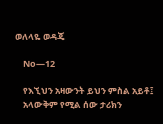ወለላዬ ወዳጄ

    No—12

    የእኚህን አዛውንት ይህን ምስል አይቶ፤
    አላውቅም የሚል ሰው ታሪክን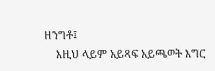ዘንግቶ፤
    እዚህ ላይም አይጻፍ አይጫወት እግር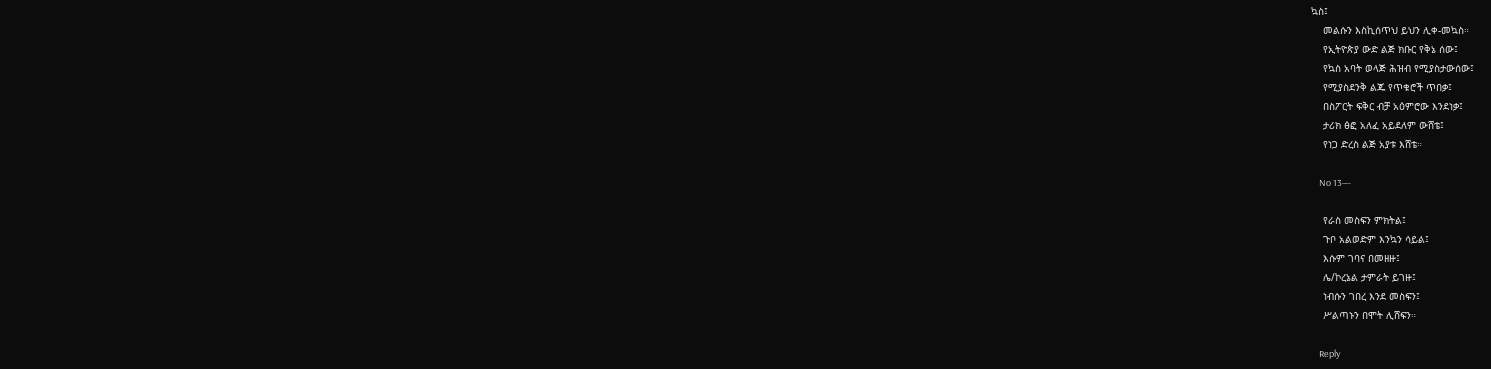ኳስ፤
    መልሱን እስኪሰጥህ ይህን ሊቀ-መኳስ።
    የኢትዮጵያ ውድ ልጅ ክቡር የቅኔ ሰው፤
    የኳስ አባት ወላጅ ሕዝብ የሚያስታውሰው፤
    የሚያስደንቅ ልጁ የጥቁሮች ጥበቃ፤
    በስፖርት ፍቅር ብቻ አዕምሮው እንደነቃ፤
    ታሪክ ፅፎ አለፈ አይደለም ውሸቴ፤
    የነጋ ድረስ ልጅ አያቱ እሸቴ።

    No 13—-

    የራስ መስፍን ምክትል፤
    ጉቦ አልወድም እንኳን ሳይል፤
    እሱም ገባና በመዘዙ፤
    ሌ/ኮረኔል ታምራት ይገዙ፤
    ነብሱን ገበረ እንደ መስፍን፤
    ሥልጣኑን በሞት ሊሸፍን።

    Reply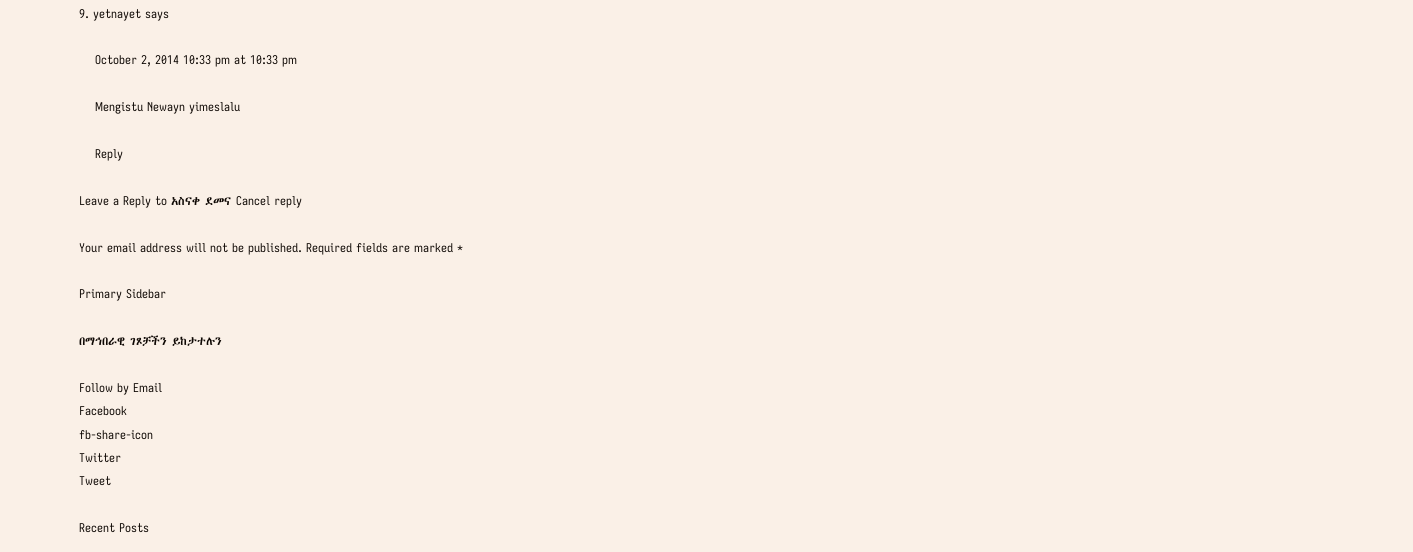9. yetnayet says

    October 2, 2014 10:33 pm at 10:33 pm

    Mengistu Newayn yimeslalu

    Reply

Leave a Reply to አስናቀ ደመና Cancel reply

Your email address will not be published. Required fields are marked *

Primary Sidebar

በማኅበራዊ ገጾቻችን ይከታተሉን

Follow by Email
Facebook
fb-share-icon
Twitter
Tweet

Recent Posts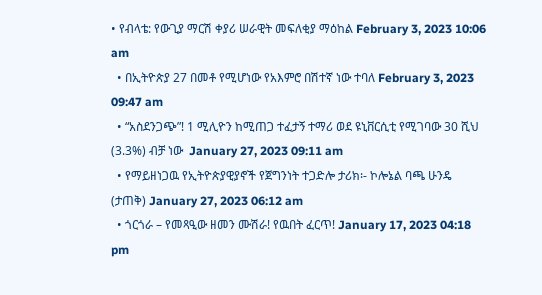• የብላቴ: የውጊያ ማርሽ ቀያሪ ሠራዊት መፍለቂያ ማዕከል February 3, 2023 10:06 am
  • በኢትዮጵያ 27 በመቶ የሚሆነው የአእምሮ በሽተኛ ነው ተባለ February 3, 2023 09:47 am
  • “አስደንጋጭ”! 1 ሚሊዮን ከሚጠጋ ተፈታኝ ተማሪ ወደ ዩኒቨርሲቲ የሚገባው 30 ሺህ (3.3%) ብቻ ነው  January 27, 2023 09:11 am
  • የማይዘነጋዉ የኢትዮጵያዊያኖች የጀግንነት ተጋድሎ ታሪክ፡- ኮሎኔል ባጫ ሁንዴ (ታጠቅ) January 27, 2023 06:12 am
  • ጎርጎራ – የመጻዒው ዘመን ሙሽራ! የዉበት ፈርጥ! January 17, 2023 04:18 pm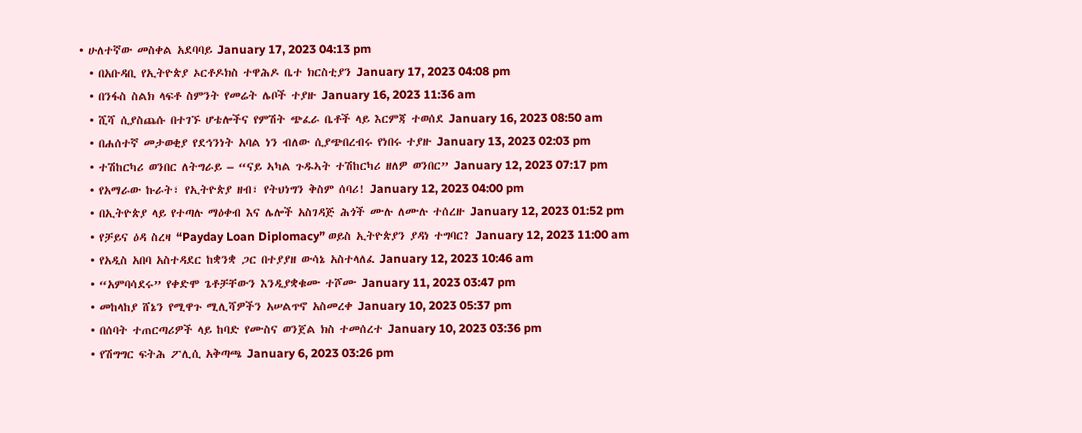• ሁለተኛው መስቀል አደባባይ January 17, 2023 04:13 pm
  • በአቡዳቢ የኢትዮጵያ ኦርቶዶክስ ተዋሕዶ ቤተ ክርስቲያን January 17, 2023 04:08 pm
  • በንፋስ ስልክ ላፍቶ ስምንት የመሬት ሌቦች ተያዙ January 16, 2023 11:36 am
  • ሺሻ ሲያስጨሱ በተገኙ ሆቴሎችና የምሽት ጭፈራ ቤቶች ላይ እርምጃ ተወሰደ January 16, 2023 08:50 am
  • በሐሰተኛ መታወቂያ የደኅንነት አባል ነን ብለው ሲያጭበረብሩ የነበሩ ተያዙ January 13, 2023 02:03 pm
  • ተሽከርካሪ ወንበር ለትግራይ – “ናይ ኣካል ጉዱኣት ተሽከርካሪ ዘለዎ ወንበር” January 12, 2023 07:17 pm
  • የአማራው ኩራት፣ የኢትዮጵያ ዘብ፣ የትህነግን ቅስም ሰባሪ! January 12, 2023 04:00 pm
  • በኢትዮጵያ ላይ የተጣሉ ማዕቀብ እና ሌሎች አስገዳጅ ሕጎች ሙሉ ለሙሉ ተሰረዙ January 12, 2023 01:52 pm
  • የቻይና ዕዳ ስረዛ “Payday Loan Diplomacy” ወይስ ኢትዮጵያን ያዳነ ተግባር? January 12, 2023 11:00 am
  • የአዲስ አበባ አስተዳደር ከቋንቋ ጋር በተያያዘ ውሳኔ አስተላለፈ January 12, 2023 10:46 am
  • “አምባሳደሩ” የቀድሞ ጌቶቻቸውን እንዲያቋቁሙ ተሾሙ January 11, 2023 03:47 pm
  • መከላከያ ሸኔን የሚዋጉ ሚሊሻዎችን አሠልጥኖ አስመረቀ January 10, 2023 05:37 pm
  • በሰባት ተጠርጣሪዎች ላይ ከባድ የሙስና ወንጀል ክስ ተመሰረተ January 10, 2023 03:36 pm
  • የሽግግር ፍትሕ ፖሊሲ አቅጣጫ January 6, 2023 03:26 pm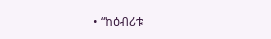• “ከዕብሪቱ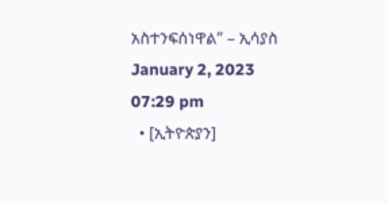አስተንፍሰነዋል” – ኢሳያስ January 2, 2023 07:29 pm
  • [ኢትዮጵያን]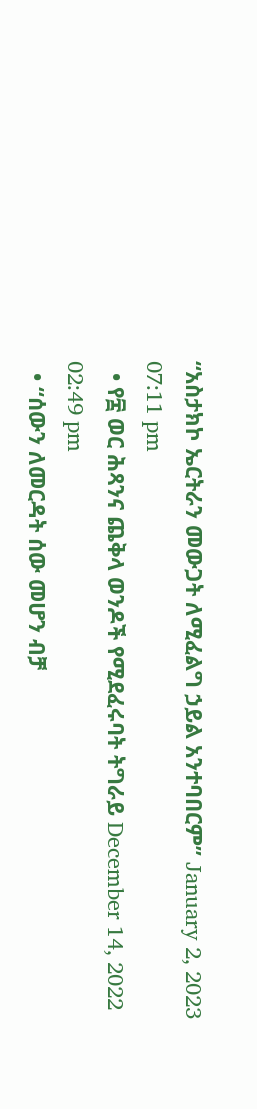“አስታክኮ ኤርትራን መውጋት ለሚፈልግ ኃይል አንተባበርም” January 2, 2023 07:11 pm
  • የ፰ ወር ሕጻንና ጨቅላ ወንዶች የሚደፈሩባት ትግራይ December 14, 2022 02:49 pm
  • “ሰውን ለመርዳት ሰው መሆን ብቻ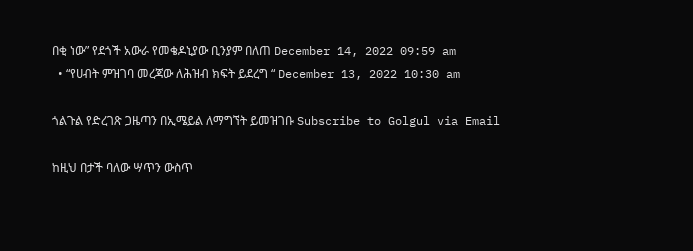በቂ ነው” የደጎች አውራ የመቄዶኒያው ቢንያም በለጠ December 14, 2022 09:59 am
  • “የሀብት ምዝገባ መረጃው ለሕዝብ ክፍት ይደረግ “ December 13, 2022 10:30 am

ጎልጉል የድረገጽ ጋዜጣን በኢሜይል ለማግኘት ይመዝገቡ Subscribe to Golgul via Email

ከዚህ በታች ባለው ሣጥን ውስጥ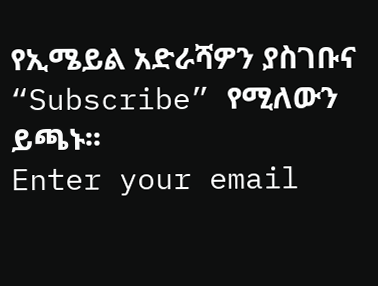የኢሜይል አድራሻዎን ያስገቡና “Subscribe” የሚለውን ይጫኑ፡፡
Enter your email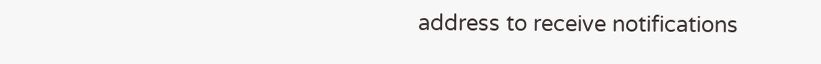address to receive notifications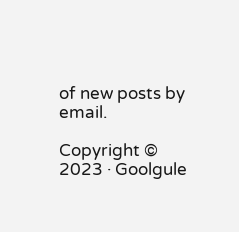of new posts by email.

Copyright © 2023 · Goolgule